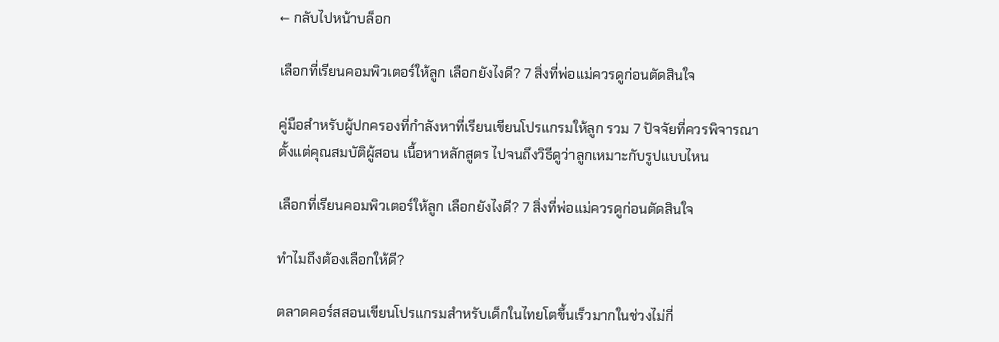← กลับไปหน้าบล็อก

เลือกที่เรียนคอมพิวเตอร์ให้ลูก เลือกยังไงดี? 7 สิ่งที่พ่อแม่ควรดูก่อนตัดสินใจ

คู่มือสำหรับผู้ปกครองที่กำลังหาที่เรียนเขียนโปรแกรมให้ลูก รวม 7 ปัจจัยที่ควรพิจารณา ตั้งแต่คุณสมบัติผู้สอน เนื้อหาหลักสูตร ไปจนถึงวิธีดูว่าลูกเหมาะกับรูปแบบไหน

เลือกที่เรียนคอมพิวเตอร์ให้ลูก เลือกยังไงดี? 7 สิ่งที่พ่อแม่ควรดูก่อนตัดสินใจ

ทำไมถึงต้องเลือกให้ดี?

ตลาดคอร์สสอนเขียนโปรแกรมสำหรับเด็กในไทยโตขึ้นเร็วมากในช่วงไม่กี่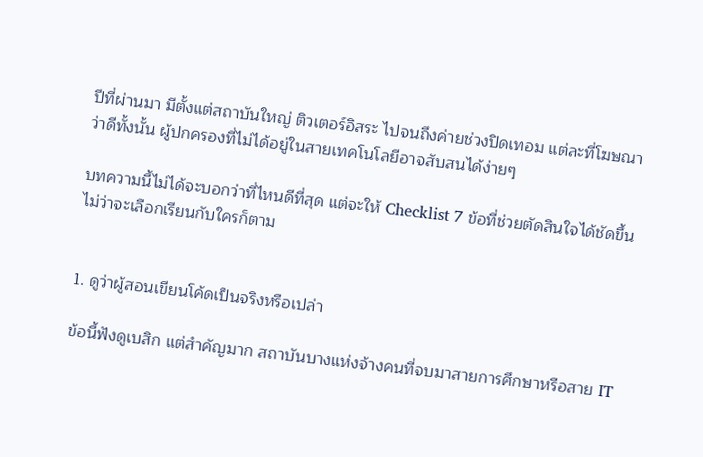ปีที่ผ่านมา มีตั้งแต่สถาบันใหญ่ ติวเตอร์อิสระ ไปจนถึงค่ายช่วงปิดเทอม แต่ละที่โฆษณาว่าดีทั้งนั้น ผู้ปกครองที่ไม่ได้อยู่ในสายเทคโนโลยีอาจสับสนได้ง่ายๆ

บทความนี้ไม่ได้จะบอกว่าที่ไหนดีที่สุด แต่จะให้ Checklist 7 ข้อที่ช่วยตัดสินใจได้ชัดขึ้น ไม่ว่าจะเลือกเรียนกับใครก็ตาม


1. ดูว่าผู้สอนเขียนโค้ดเป็นจริงหรือเปล่า

ข้อนี้ฟังดูเบสิก แต่สำคัญมาก สถาบันบางแห่งจ้างคนที่จบมาสายการศึกษาหรือสาย IT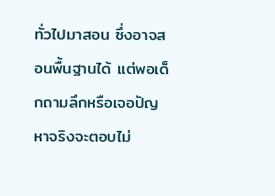ทั่วไปมาสอน ซึ่งอาจสอนพื้นฐานได้ แต่พอเด็กถามลึกหรือเจอปัญหาจริงจะตอบไม่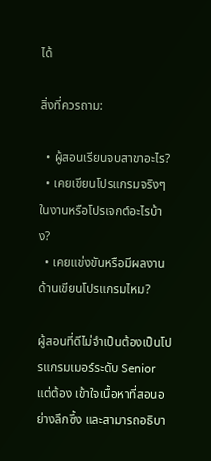ได้

สิ่งที่ควรถาม:

  • ผู้สอนเรียนจบสาขาอะไร?
  • เคยเขียนโปรแกรมจริงๆ ในงานหรือโปรเจกต์อะไรบ้าง?
  • เคยแข่งขันหรือมีผลงานด้านเขียนโปรแกรมไหม?

ผู้สอนที่ดีไม่จำเป็นต้องเป็นโปรแกรมเมอร์ระดับ Senior แต่ต้อง เข้าใจเนื้อหาที่สอนอย่างลึกซึ้ง และสามารถอธิบา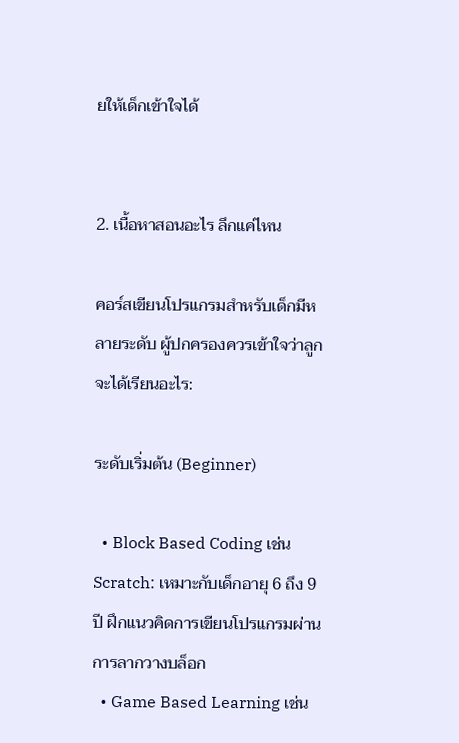ยให้เด็กเข้าใจได้


2. เนื้อหาสอนอะไร ลึกแค่ไหน

คอร์สเขียนโปรแกรมสำหรับเด็กมีหลายระดับ ผู้ปกครองควรเข้าใจว่าลูกจะได้เรียนอะไร:

ระดับเริ่มต้น (Beginner)

  • Block Based Coding เช่น Scratch: เหมาะกับเด็กอายุ 6 ถึง 9 ปี ฝึกแนวคิดการเขียนโปรแกรมผ่านการลากวางบล็อก
  • Game Based Learning เช่น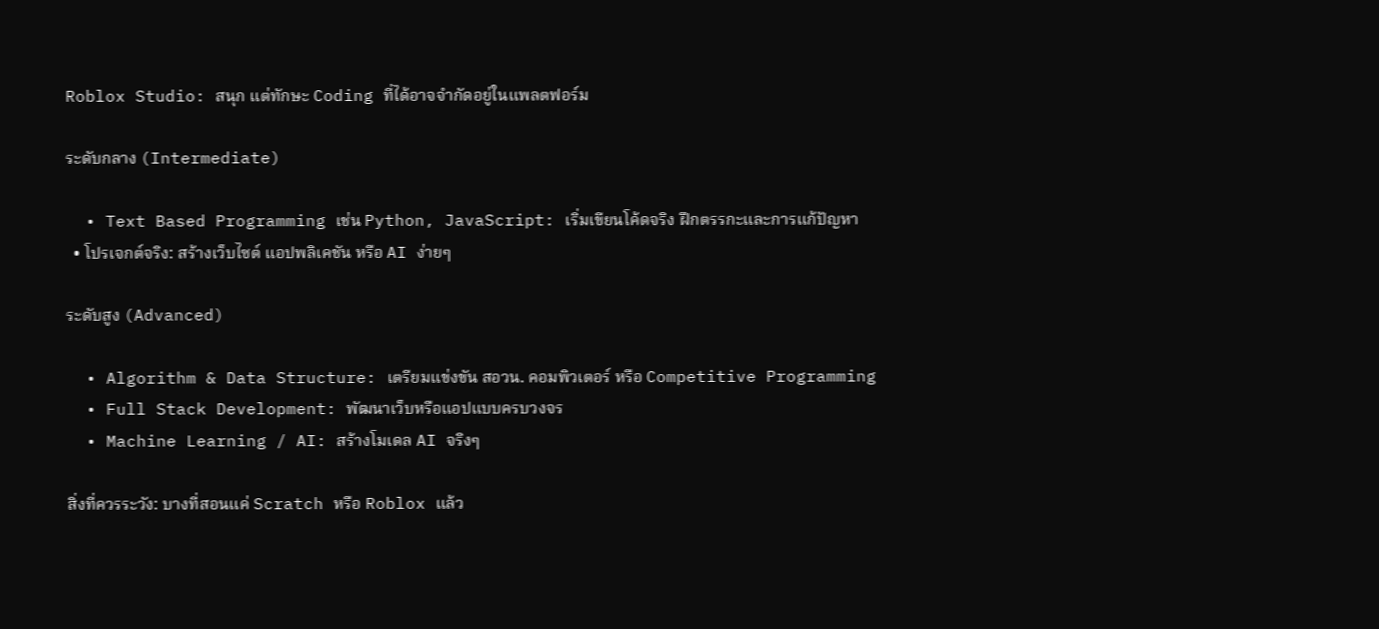Roblox Studio: สนุก แต่ทักษะ Coding ที่ได้อาจจำกัดอยู่ในแพลตฟอร์ม

ระดับกลาง (Intermediate)

  • Text Based Programming เช่น Python, JavaScript: เริ่มเขียนโค้ดจริง ฝึกตรรกะและการแก้ปัญหา
  • โปรเจกต์จริง: สร้างเว็บไซต์ แอปพลิเคชัน หรือ AI ง่ายๆ

ระดับสูง (Advanced)

  • Algorithm & Data Structure: เตรียมแข่งขัน สอวน. คอมพิวเตอร์ หรือ Competitive Programming
  • Full Stack Development: พัฒนาเว็บหรือแอปแบบครบวงจร
  • Machine Learning / AI: สร้างโมเดล AI จริงๆ

สิ่งที่ควรระวัง: บางที่สอนแค่ Scratch หรือ Roblox แล้ว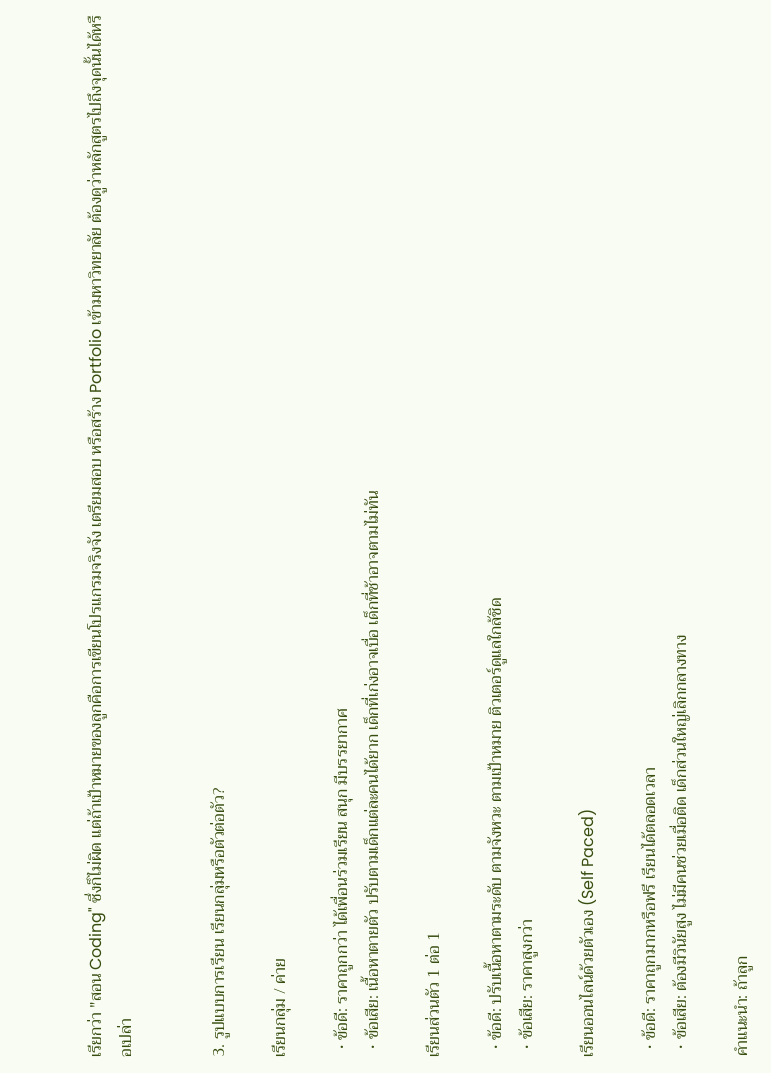เรียกว่า "สอน Coding" ซึ่งก็ไม่ผิด แต่ถ้าเป้าหมายของลูกคือการเขียนโปรแกรมจริงจัง เตรียมสอบ หรือสร้าง Portfolio เข้ามหาวิทยาลัย ต้องดูว่าหลักสูตรไปถึงจุดนั้นได้หรือเปล่า


3. รูปแบบการเรียน เรียนกลุ่มหรือตัวต่อตัว?

เรียนกลุ่ม / ค่าย

  • ข้อดี: ราคาถูกกว่า ได้เพื่อนร่วมเรียน สนุก มีบรรยากาศ
  • ข้อเสีย: เนื้อหาตายตัว ปรับตามเด็กแต่ละคนได้ยาก เด็กที่เก่งอาจเบื่อ เด็กที่ช้าอาจตามไม่ทัน

เรียนส่วนตัว 1 ต่อ 1

  • ข้อดี: ปรับเนื้อหาตามระดับ ตามจังหวะ ตามเป้าหมาย ติวเตอร์ดูแลใกล้ชิด
  • ข้อเสีย: ราคาสูงกว่า

เรียนออนไลน์ด้วยตัวเอง (Self Paced)

  • ข้อดี: ราคาถูกมากหรือฟรี เรียนได้ตลอดเวลา
  • ข้อเสีย: ต้องมีวินัยสูง ไม่มีคนช่วยเมื่อติด เด็กส่วนใหญ่เลิกกลางทาง

คำแนะนำ: ถ้าลูก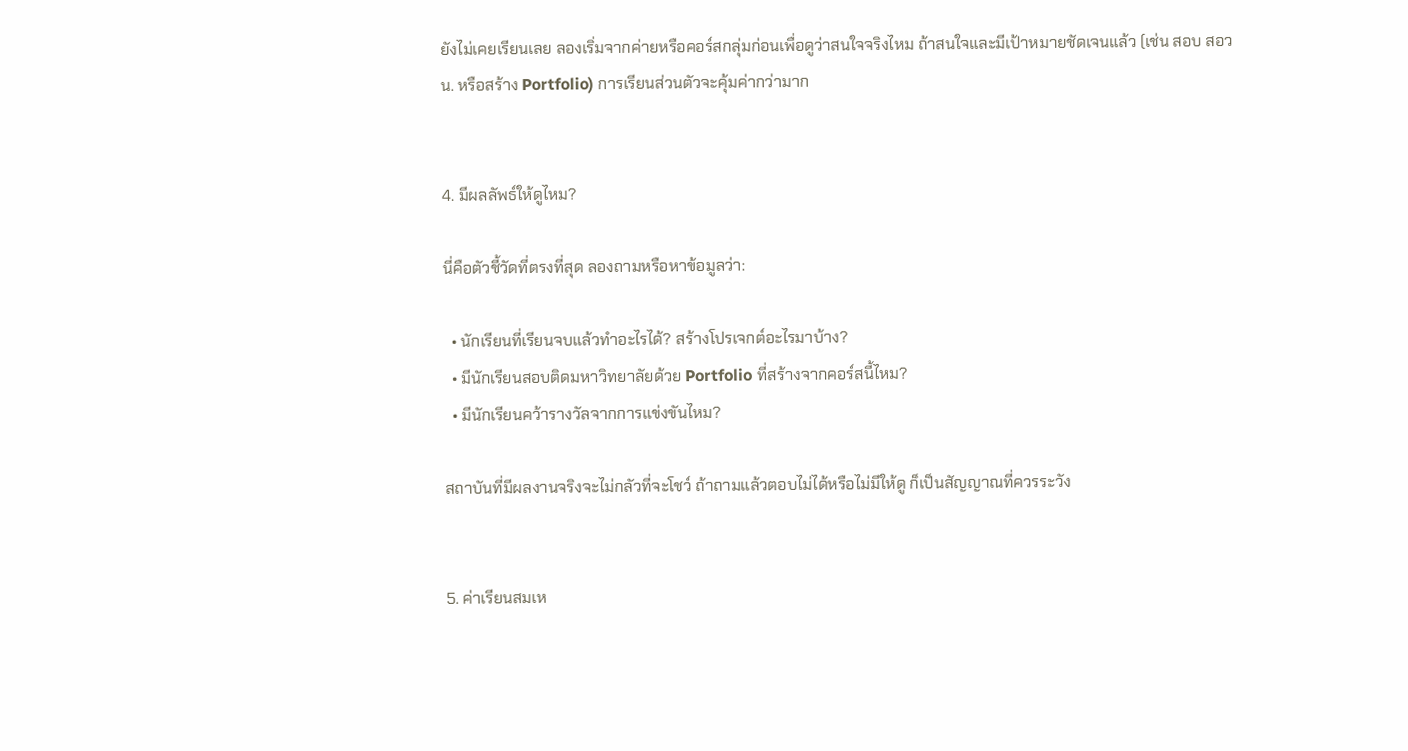ยังไม่เคยเรียนเลย ลองเริ่มจากค่ายหรือคอร์สกลุ่มก่อนเพื่อดูว่าสนใจจริงไหม ถ้าสนใจและมีเป้าหมายชัดเจนแล้ว (เช่น สอบ สอวน. หรือสร้าง Portfolio) การเรียนส่วนตัวจะคุ้มค่ากว่ามาก


4. มีผลลัพธ์ให้ดูไหม?

นี่คือตัวชี้วัดที่ตรงที่สุด ลองถามหรือหาข้อมูลว่า:

  • นักเรียนที่เรียนจบแล้วทำอะไรได้? สร้างโปรเจกต์อะไรมาบ้าง?
  • มีนักเรียนสอบติดมหาวิทยาลัยด้วย Portfolio ที่สร้างจากคอร์สนี้ไหม?
  • มีนักเรียนคว้ารางวัลจากการแข่งขันไหม?

สถาบันที่มีผลงานจริงจะไม่กลัวที่จะโชว์ ถ้าถามแล้วตอบไม่ได้หรือไม่มีให้ดู ก็เป็นสัญญาณที่ควรระวัง


5. ค่าเรียนสมเห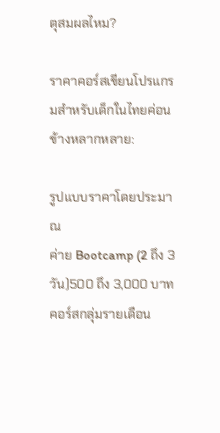ตุสมผลไหม?

ราคาคอร์สเขียนโปรแกรมสำหรับเด็กในไทยค่อนข้างหลากหลาย:

รูปแบบราคาโดยประมาณ
ค่าย Bootcamp (2 ถึง 3 วัน)500 ถึง 3,000 บาท
คอร์สกลุ่มรายเดือน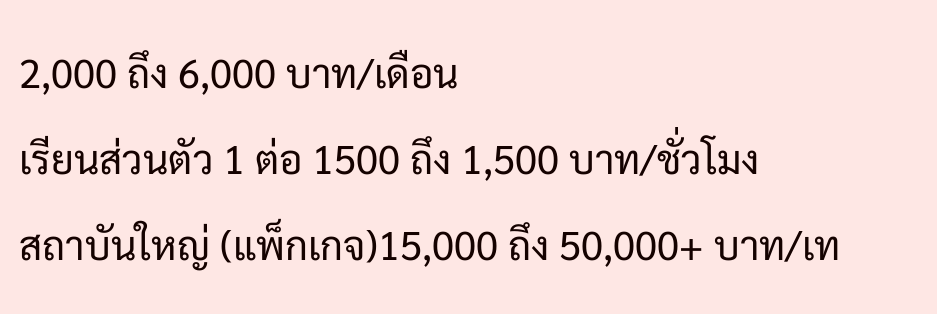2,000 ถึง 6,000 บาท/เดือน
เรียนส่วนตัว 1 ต่อ 1500 ถึง 1,500 บาท/ชั่วโมง
สถาบันใหญ่ (แพ็กเกจ)15,000 ถึง 50,000+ บาท/เท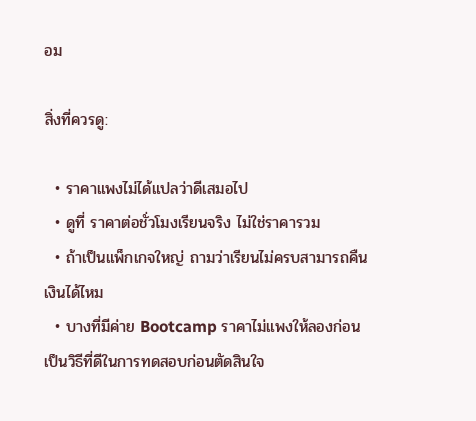อม

สิ่งที่ควรดู:

  • ราคาแพงไม่ได้แปลว่าดีเสมอไป
  • ดูที่ ราคาต่อชั่วโมงเรียนจริง ไม่ใช่ราคารวม
  • ถ้าเป็นแพ็กเกจใหญ่ ถามว่าเรียนไม่ครบสามารถคืนเงินได้ไหม
  • บางที่มีค่าย Bootcamp ราคาไม่แพงให้ลองก่อน เป็นวิธีที่ดีในการทดสอบก่อนตัดสินใจ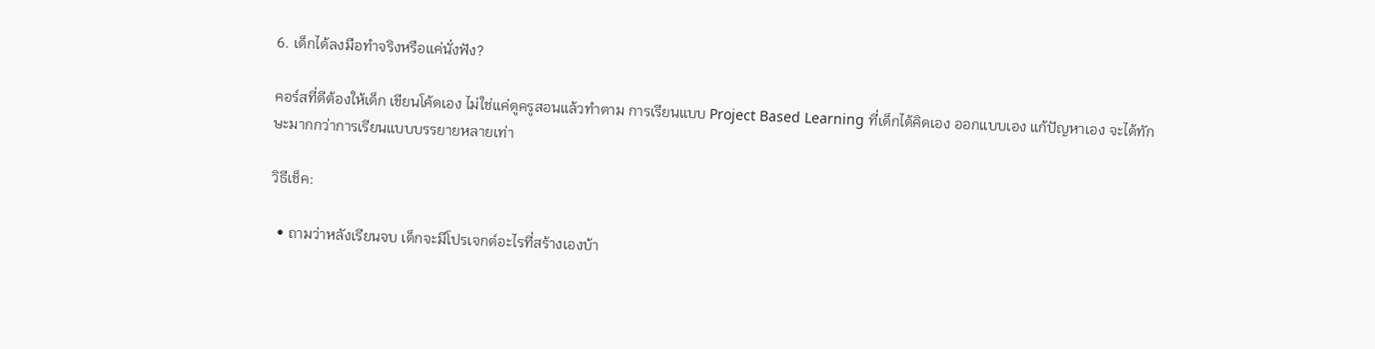6. เด็กได้ลงมือทำจริงหรือแค่นั่งฟัง?

คอร์สที่ดีต้องให้เด็ก เขียนโค้ดเอง ไม่ใช่แค่ดูครูสอนแล้วทำตาม การเรียนแบบ Project Based Learning ที่เด็กได้คิดเอง ออกแบบเอง แก้ปัญหาเอง จะได้ทักษะมากกว่าการเรียนแบบบรรยายหลายเท่า

วิธีเช็ค:

  • ถามว่าหลังเรียนจบ เด็กจะมีโปรเจกต์อะไรที่สร้างเองบ้า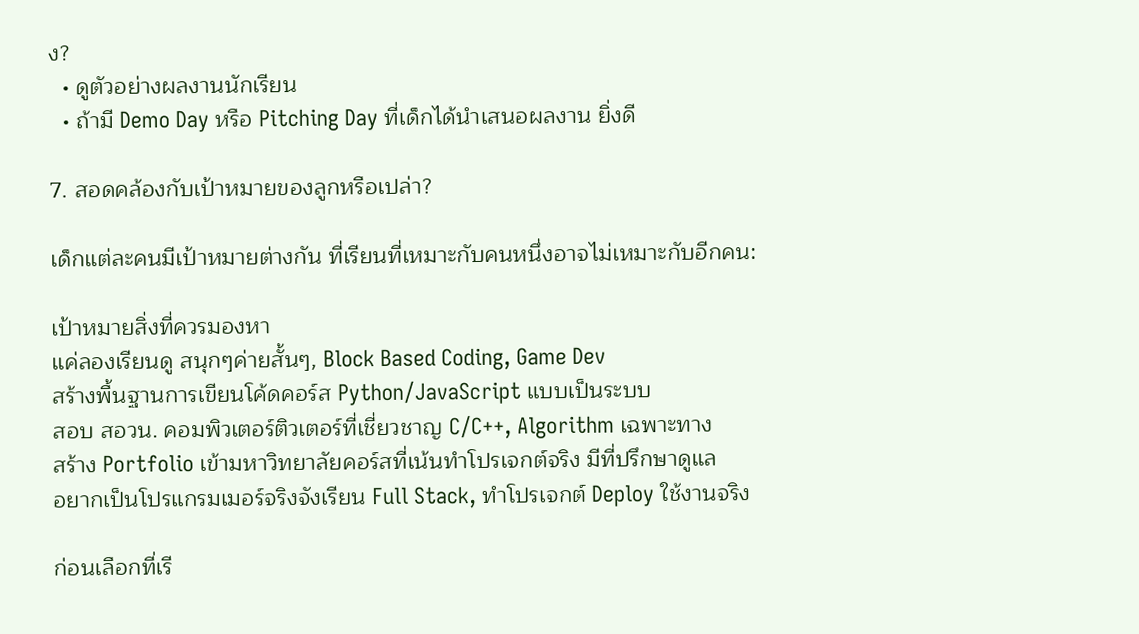ง?
  • ดูตัวอย่างผลงานนักเรียน
  • ถ้ามี Demo Day หรือ Pitching Day ที่เด็กได้นำเสนอผลงาน ยิ่งดี

7. สอดคล้องกับเป้าหมายของลูกหรือเปล่า?

เด็กแต่ละคนมีเป้าหมายต่างกัน ที่เรียนที่เหมาะกับคนหนึ่งอาจไม่เหมาะกับอีกคน:

เป้าหมายสิ่งที่ควรมองหา
แค่ลองเรียนดู สนุกๆค่ายสั้นๆ, Block Based Coding, Game Dev
สร้างพื้นฐานการเขียนโค้ดคอร์ส Python/JavaScript แบบเป็นระบบ
สอบ สอวน. คอมพิวเตอร์ติวเตอร์ที่เชี่ยวชาญ C/C++, Algorithm เฉพาะทาง
สร้าง Portfolio เข้ามหาวิทยาลัยคอร์สที่เน้นทำโปรเจกต์จริง มีที่ปรึกษาดูแล
อยากเป็นโปรแกรมเมอร์จริงจังเรียน Full Stack, ทำโปรเจกต์ Deploy ใช้งานจริง

ก่อนเลือกที่เรี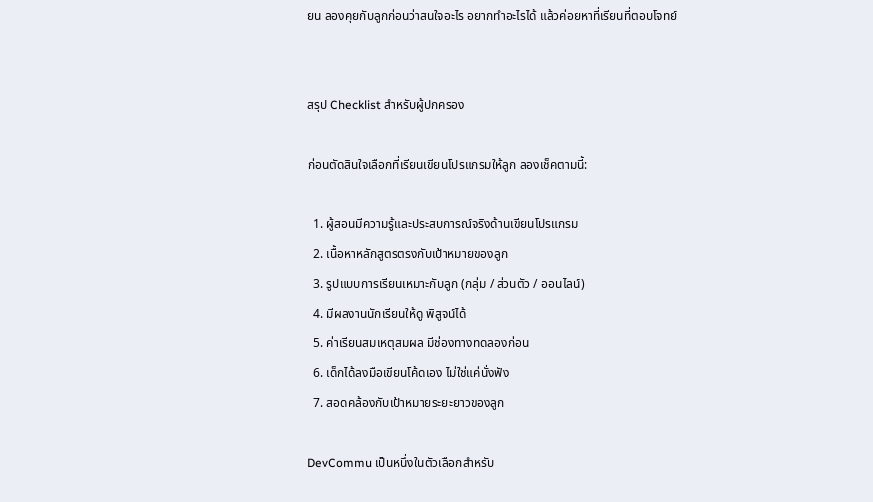ยน ลองคุยกับลูกก่อนว่าสนใจอะไร อยากทำอะไรได้ แล้วค่อยหาที่เรียนที่ตอบโจทย์


สรุป Checklist สำหรับผู้ปกครอง

ก่อนตัดสินใจเลือกที่เรียนเขียนโปรแกรมให้ลูก ลองเช็คตามนี้:

  1. ผู้สอนมีความรู้และประสบการณ์จริงด้านเขียนโปรแกรม
  2. เนื้อหาหลักสูตรตรงกับเป้าหมายของลูก
  3. รูปแบบการเรียนเหมาะกับลูก (กลุ่ม / ส่วนตัว / ออนไลน์)
  4. มีผลงานนักเรียนให้ดู พิสูจน์ได้
  5. ค่าเรียนสมเหตุสมผล มีช่องทางทดลองก่อน
  6. เด็กได้ลงมือเขียนโค้ดเอง ไม่ใช่แค่นั่งฟัง
  7. สอดคล้องกับเป้าหมายระยะยาวของลูก

DevCommu เป็นหนึ่งในตัวเลือกสำหรับ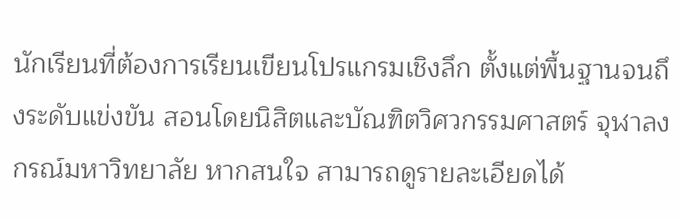นักเรียนที่ต้องการเรียนเขียนโปรแกรมเชิงลึก ตั้งแต่พื้นฐานจนถึงระดับแข่งขัน สอนโดยนิสิตและบัณฑิตวิศวกรรมศาสตร์ จุฬาลงกรณ์มหาวิทยาลัย หากสนใจ สามารถดูรายละเอียดได้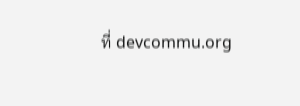ที่ devcommu.org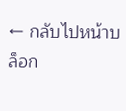← กลับไปหน้าบล็อก